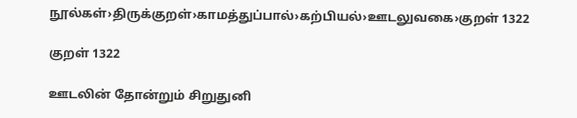நூல்கள்›திருக்குறள்›காமத்துப்பால்›கற்பியல்›ஊடலுவகை›குறள் 1322

குறள் 1322

ஊடலின் தோன்றும் சிறுதுனி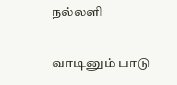நல்லளி

வாடினும் பாடு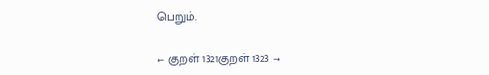பெறும்.

← குறள் 1321குறள் 1323 →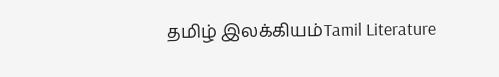தமிழ் இலக்கியம்Tamil Literature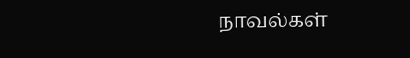நாவல்கள்